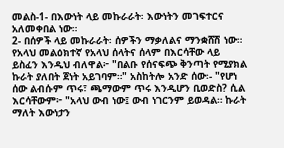መልስ-1- በእውነት ላይ መኩራራት፡ እውነትን መገፍተርና አለመቀበል ነው።
2- በሰዎች ላይ መኩራራት፡ ሰዎችን ማቃለልና ማንቋሸሽ ነው።
የአላህ መልዕክተኛ የአላህ ሰላትና ሰላም በእርሳቸው ላይ ይስፈን እንዲህ ብለዋል፦ "በልቡ የሰናፍጭ ቅንጣት የሚያክል ኩራት ያለበት ጀነት አይገባም።" አስከትሎ አንድ ሰው፡- "የሆነ ሰው ልብሱም ጥሩ፣ ጫማውም ጥሩ እንዲሆን ቢወድስ? ሲል እርሳቸውም፦ "አላህ ውብ ነው፤ ውብ ነገርንም ይወዳል። ኩራት ማለት እውነታን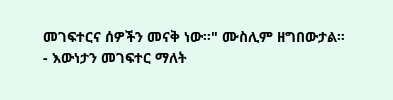መገፍተርና ሰዎችን መናቅ ነው።" ሙስሊም ዘግበውታል።
- እውነታን መገፍተር ማለት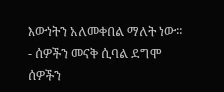እውነትን አለመቀበል ማለት ነው።
- ሰዎችን መናቅ ሲባል ደግሞ ሰዎችን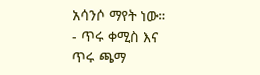አሳንሶ ማየት ነው።
- ጥሩ ቀሚስ እና ጥሩ ጫማ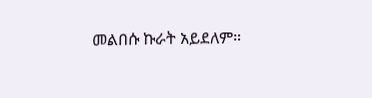መልበሱ ኩራት አይደለም።